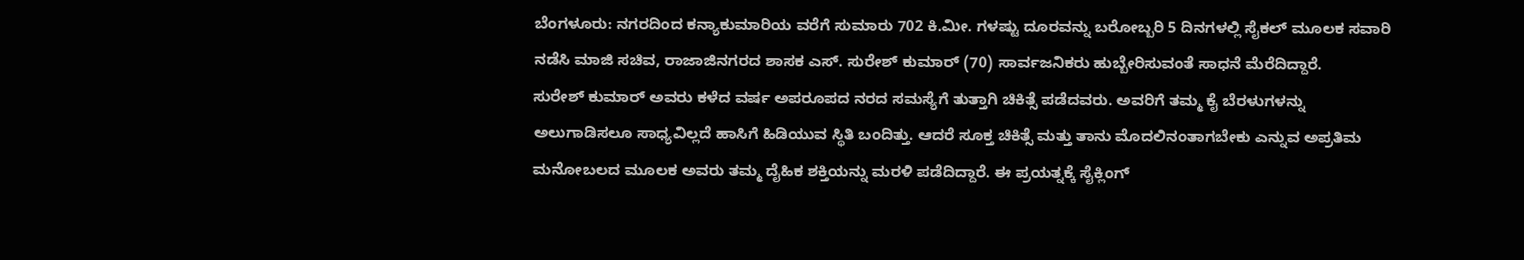ಬೆಂಗಳೂರು: ನಗರದಿಂದ ಕನ್ಯಾಕುಮಾರಿಯ ವರೆಗೆ ಸುಮಾರು 702 ಕಿ.ಮೀ. ಗಳಷ್ಟು ದೂರವನ್ನು ಬರೋಬ್ಬರಿ 5 ದಿನಗಳಲ್ಲಿ ಸೈಕಲ್ ಮೂಲಕ ಸವಾರಿ ನಡೆಸಿ ಮಾಜಿ ಸಚಿವ, ರಾಜಾಜಿನಗರದ ಶಾಸಕ ಎಸ್. ಸುರೇಶ್ ಕುಮಾರ್ (70) ಸಾರ್ವಜನಿಕರು ಹುಬ್ಬೇರಿಸುವಂತೆ ಸಾಧನೆ ಮೆರೆದಿದ್ದಾರೆ.
ಸುರೇಶ್ ಕುಮಾರ್ ಅವರು ಕಳೆದ ವರ್ಷ ಅಪರೂಪದ ನರದ ಸಮಸ್ಯೆಗೆ ತುತ್ತಾಗಿ ಚಿಕಿತ್ಸೆ ಪಡೆದವರು. ಅವರಿಗೆ ತಮ್ಮ ಕೈ ಬೆರಳುಗಳನ್ನು ಅಲುಗಾಡಿಸಲೂ ಸಾಧ್ಯವಿಲ್ಲದೆ ಹಾಸಿಗೆ ಹಿಡಿಯುವ ಸ್ಥಿತಿ ಬಂದಿತ್ತು. ಆದರೆ ಸೂಕ್ತ ಚಿಕಿತ್ಸೆ ಮತ್ತು ತಾನು ಮೊದಲಿನಂತಾಗಬೇಕು ಎನ್ನುವ ಅಪ್ರತಿಮ ಮನೋಬಲದ ಮೂಲಕ ಅವರು ತಮ್ಮ ದೈಹಿಕ ಶಕ್ತಿಯನ್ನು ಮರಳಿ ಪಡೆದಿದ್ದಾರೆ. ಈ ಪ್ರಯತ್ನಕ್ಕೆ ಸೈಕ್ಲಿಂಗ್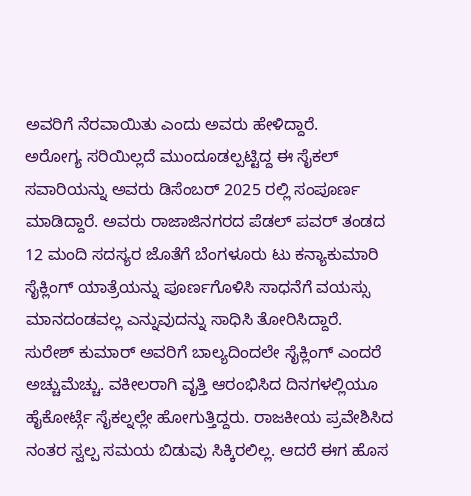ಅವರಿಗೆ ನೆರವಾಯಿತು ಎಂದು ಅವರು ಹೇಳಿದ್ದಾರೆ.
ಅರೋಗ್ಯ ಸರಿಯಿಲ್ಲದೆ ಮುಂದೂಡಲ್ಪಟ್ಟಿದ್ದ ಈ ಸೈಕಲ್ ಸವಾರಿಯನ್ನು ಅವರು ಡಿಸೆಂಬರ್ 2025 ರಲ್ಲಿ ಸಂಪೂರ್ಣ ಮಾಡಿದ್ದಾರೆ. ಅವರು ರಾಜಾಜಿನಗರದ ಪೆಡಲ್ ಪವರ್ ತಂಡದ 12 ಮಂದಿ ಸದಸ್ಯರ ಜೊತೆಗೆ ಬೆಂಗಳೂರು ಟು ಕನ್ಯಾಕುಮಾರಿ ಸೈಕ್ಲಿಂಗ್ ಯಾತ್ರೆಯನ್ನು ಪೂರ್ಣಗೊಳಿಸಿ ಸಾಧನೆಗೆ ವಯಸ್ಸು ಮಾನದಂಡವಲ್ಲ ಎನ್ನುವುದನ್ನು ಸಾಧಿಸಿ ತೋರಿಸಿದ್ದಾರೆ.
ಸುರೇಶ್ ಕುಮಾರ್ ಅವರಿಗೆ ಬಾಲ್ಯದಿಂದಲೇ ಸೈಕ್ಲಿಂಗ್ ಎಂದರೆ ಅಚ್ಚುಮೆಚ್ಚು. ವಕೀಲರಾಗಿ ವೃತ್ತಿ ಆರಂಭಿಸಿದ ದಿನಗಳಲ್ಲಿಯೂ ಹೈಕೋರ್ಟ್ಗೆ ಸೈಕಲ್ನಲ್ಲೇ ಹೋಗುತ್ತಿದ್ದರು. ರಾಜಕೀಯ ಪ್ರವೇಶಿಸಿದ ನಂತರ ಸ್ವಲ್ಪ ಸಮಯ ಬಿಡುವು ಸಿಕ್ಕಿರಲಿಲ್ಲ. ಆದರೆ ಈಗ ಹೊಸ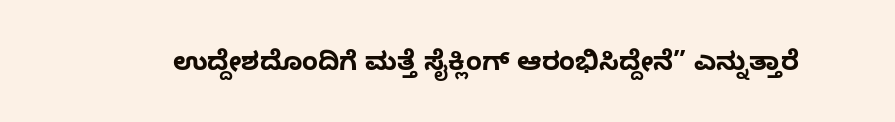ಉದ್ದೇಶದೊಂದಿಗೆ ಮತ್ತೆ ಸೈಕ್ಲಿಂಗ್ ಆರಂಭಿಸಿದ್ದೇನೆ” ಎನ್ನುತ್ತಾರೆ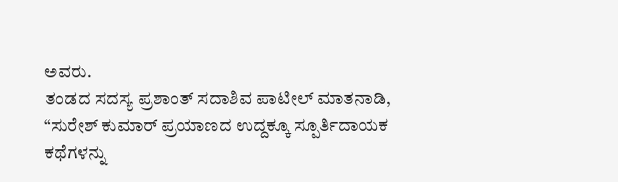ಅವರು.
ತಂಡದ ಸದಸ್ಯ ಪ್ರಶಾಂತ್ ಸದಾಶಿವ ಪಾಟೀಲ್ ಮಾತನಾಡಿ, “ಸುರೇಶ್ ಕುಮಾರ್ ಪ್ರಯಾಣದ ಉದ್ದಕ್ಕೂ ಸ್ಪೂರ್ತಿದಾಯಕ ಕಥೆಗಳನ್ನು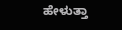ಹೇಳುತ್ತಾ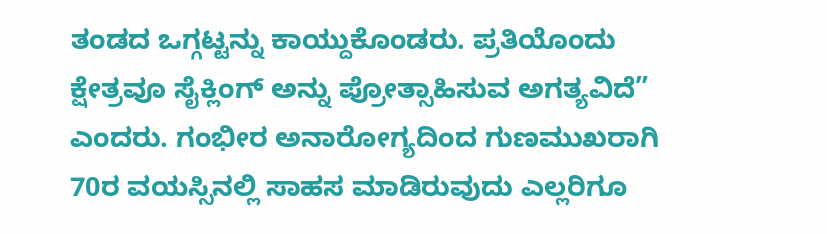ತಂಡದ ಒಗ್ಗಟ್ಟನ್ನು ಕಾಯ್ದುಕೊಂಡರು. ಪ್ರತಿಯೊಂದು ಕ್ಷೇತ್ರವೂ ಸೈಕ್ಲಿಂಗ್ ಅನ್ನು ಪ್ರೋತ್ಸಾಹಿಸುವ ಅಗತ್ಯವಿದೆ” ಎಂದರು. ಗಂಭೀರ ಅನಾರೋಗ್ಯದಿಂದ ಗುಣಮುಖರಾಗಿ 70ರ ವಯಸ್ಸಿನಲ್ಲಿ ಸಾಹಸ ಮಾಡಿರುವುದು ಎಲ್ಲರಿಗೂ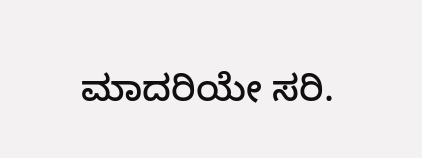ಮಾದರಿಯೇ ಸರಿ.